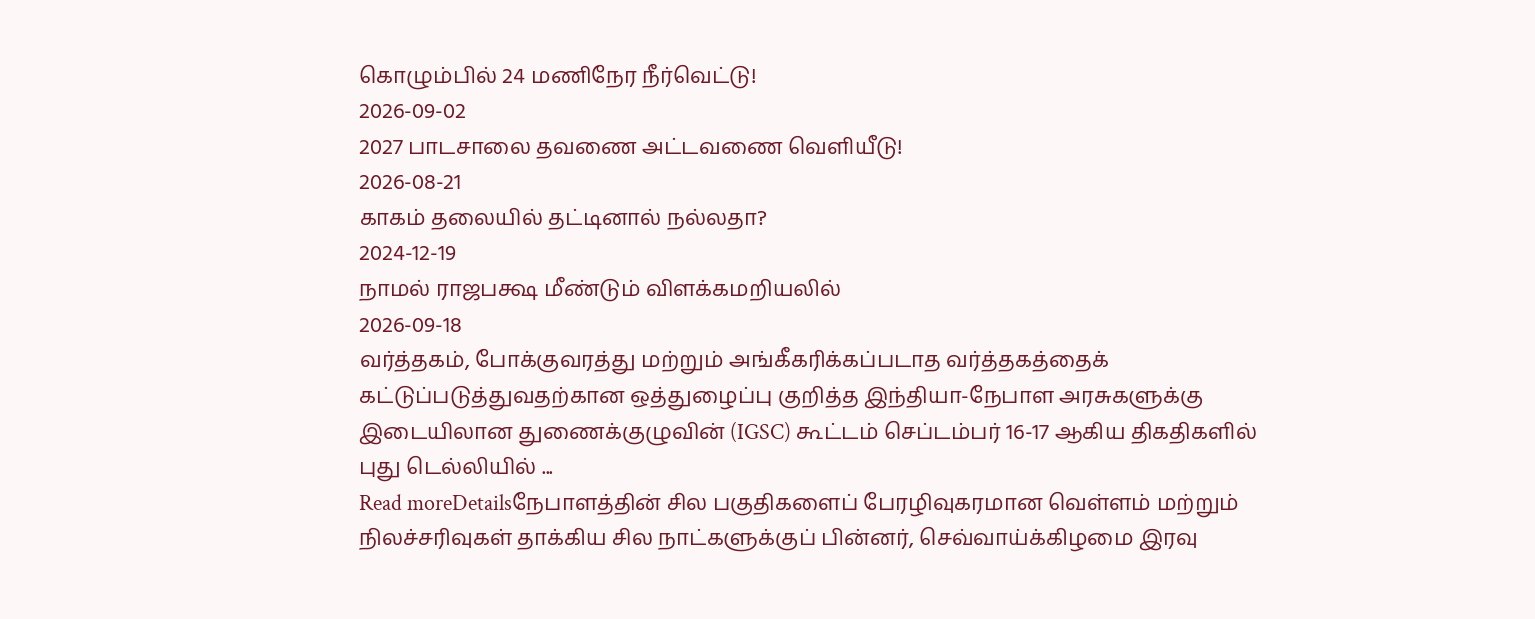கொழும்பில் 24 மணிநேர நீர்வெட்டு!
2026-09-02
2027 பாடசாலை தவணை அட்டவணை வெளியீடு!
2026-08-21
காகம் தலையில் தட்டினால் நல்லதா?
2024-12-19
நாமல் ராஜபக்ஷ மீண்டும் விளக்கமறியலில்
2026-09-18
வர்த்தகம், போக்குவரத்து மற்றும் அங்கீகரிக்கப்படாத வர்த்தகத்தைக் கட்டுப்படுத்துவதற்கான ஒத்துழைப்பு குறித்த இந்தியா-நேபாள அரசுகளுக்கு இடையிலான துணைக்குழுவின் (IGSC) கூட்டம் செப்டம்பர் 16-17 ஆகிய திகதிகளில் புது டெல்லியில் ...
Read moreDetailsநேபாளத்தின் சில பகுதிகளைப் பேரழிவுகரமான வெள்ளம் மற்றும் நிலச்சரிவுகள் தாக்கிய சில நாட்களுக்குப் பின்னர், செவ்வாய்க்கிழமை இரவு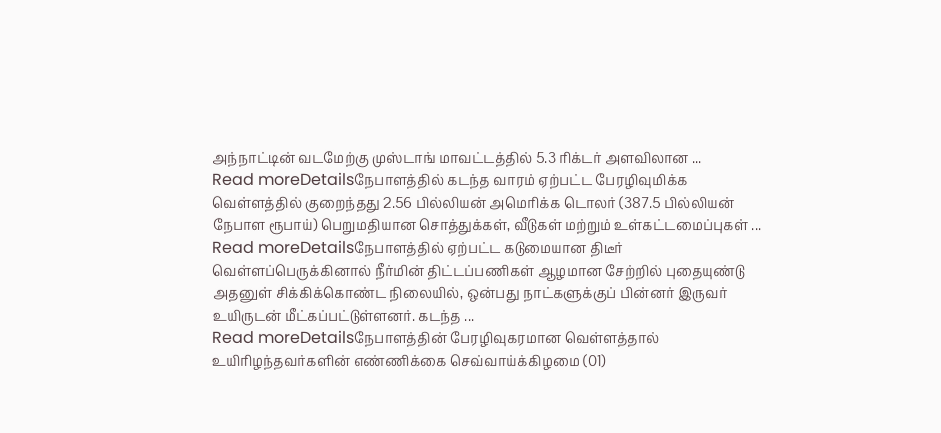அந்நாட்டின் வடமேற்கு முஸ்டாங் மாவட்டத்தில் 5.3 ரிக்டர் அளவிலான ...
Read moreDetailsநேபாளத்தில் கடந்த வாரம் ஏற்பட்ட பேரழிவுமிக்க வெள்ளத்தில் குறைந்தது 2.56 பில்லியன் அமெரிக்க டொலர் (387.5 பில்லியன் நேபாள ரூபாய்) பெறுமதியான சொத்துக்கள், வீடுகள் மற்றும் உள்கட்டமைப்புகள் ...
Read moreDetailsநேபாளத்தில் ஏற்பட்ட கடுமையான திடீர் வெள்ளப்பெருக்கினால் நீர்மின் திட்டப்பணிகள் ஆழமான சேற்றில் புதையுண்டு அதனுள் சிக்கிக்கொண்ட நிலையில், ஒன்பது நாட்களுக்குப் பின்னர் இருவர் உயிருடன் மீட்கப்பட்டுள்ளனர். கடந்த ...
Read moreDetailsநேபாளத்தின் பேரழிவுகரமான வெள்ளத்தால் உயிரிழந்தவர்களின் எண்ணிக்கை செவ்வாய்க்கிழமை (01)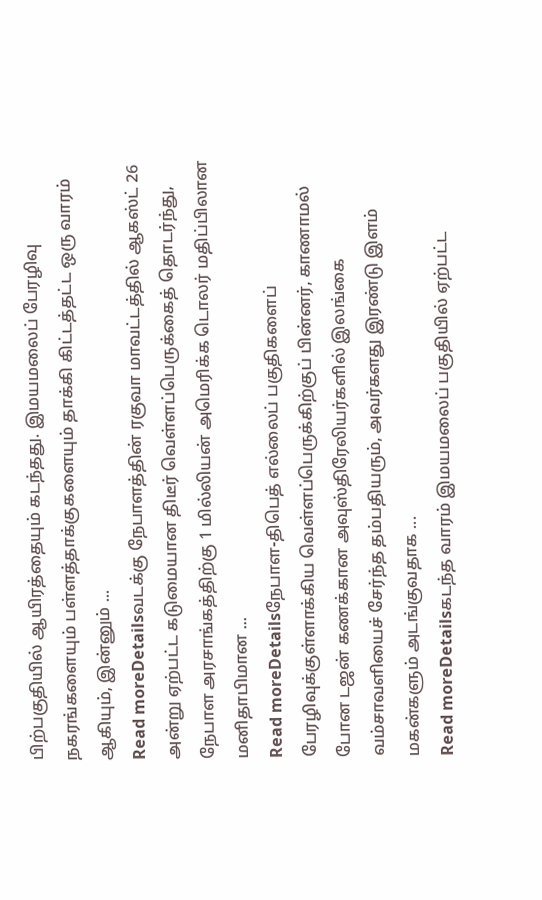பிற்பகுதியில் ஆயிரத்தையும் கடந்தது. இமயமலைப் பேரழிவு நகரங்களையும் பள்ளத்தாக்குகளையும் தாக்கி கிட்டத்தட்ட ஒரு வாரம் ஆகியும், இன்னும் ...
Read moreDetailsவடக்கு நேபாளத்தின் ரகுவா மாவட்டத்தில் ஆகஸ்ட் 26 அன்று ஏற்பட்ட கடுமையான திடீர் வெள்ளப்பெருக்கைத் தொடர்ந்து, நேபாள அரசாங்கத்திற்கு 1 மில்லியன் அமெரிக்க டொலர் மதிப்பிலான மனிதாபிமான ...
Read moreDetailsநேபாள-திபெத் எல்லைப் பகுதிகளைப் பேரழிவுக்குள்ளாக்கிய வெள்ளப்பெருக்கிற்குப் பின்னர், காணாமல் போன டஜன் கணக்கான அவுஸ்திரேலியர்களில் இலங்கை வம்சாவளியைச் சேர்ந்த தம்பதியரும், அவர்களது இரண்டு இளம் மகன்களும் அடங்குவதாக ...
Read moreDetailsகடந்த வாரம் இமயமலைப் பகுதியில் ஏற்பட்ட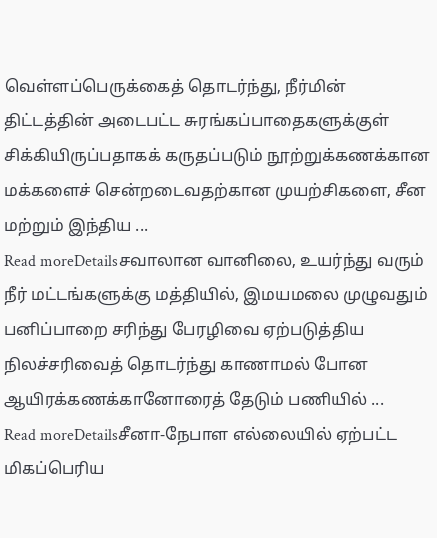வெள்ளப்பெருக்கைத் தொடர்ந்து, நீர்மின் திட்டத்தின் அடைபட்ட சுரங்கப்பாதைகளுக்குள் சிக்கியிருப்பதாகக் கருதப்படும் நூற்றுக்கணக்கான மக்களைச் சென்றடைவதற்கான முயற்சிகளை, சீன மற்றும் இந்திய ...
Read moreDetailsசவாலான வானிலை, உயர்ந்து வரும் நீர் மட்டங்களுக்கு மத்தியில், இமயமலை முழுவதும் பனிப்பாறை சரிந்து பேரழிவை ஏற்படுத்திய நிலச்சரிவைத் தொடர்ந்து காணாமல் போன ஆயிரக்கணக்கானோரைத் தேடும் பணியில் ...
Read moreDetailsசீனா-நேபாள எல்லையில் ஏற்பட்ட மிகப்பெரிய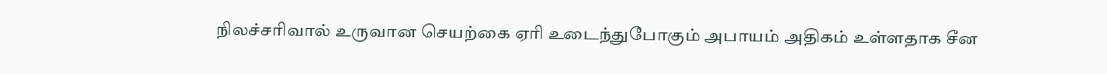நிலச்சரிவால் உருவான செயற்கை ஏரி உடைந்துபோகும் அபாயம் அதிகம் உள்ளதாக சீன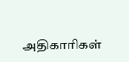அதிகாரிகள்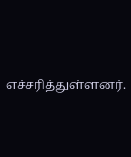எச்சரித்துள்ளனர்.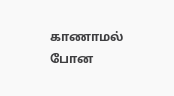காணாமல் போன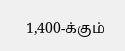1,400-க்கும்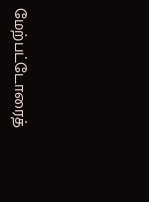மேற்பட்டோரைத்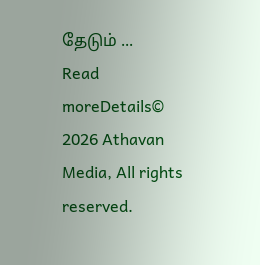தேடும் ...
Read moreDetails© 2026 Athavan Media, All rights reserved.